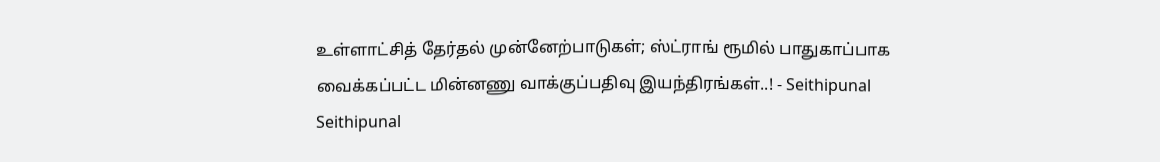உள்ளாட்சித் தேர்தல் முன்னேற்பாடுகள்; ஸ்ட்ராங் ரூமில் பாதுகாப்பாக வைக்கப்பட்ட மின்னணு வாக்குப்பதிவு இயந்திரங்கள்..! - Seithipunal
Seithipunal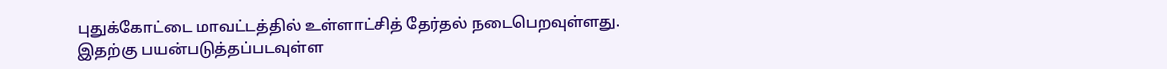புதுக்கோட்டை மாவட்டத்தில் உள்ளாட்சித் தேர்தல் நடைபெறவுள்ளது. இதற்கு பயன்படுத்தப்படவுள்ள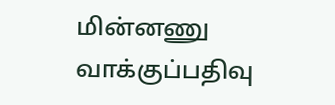மின்னணு வாக்குப்பதிவு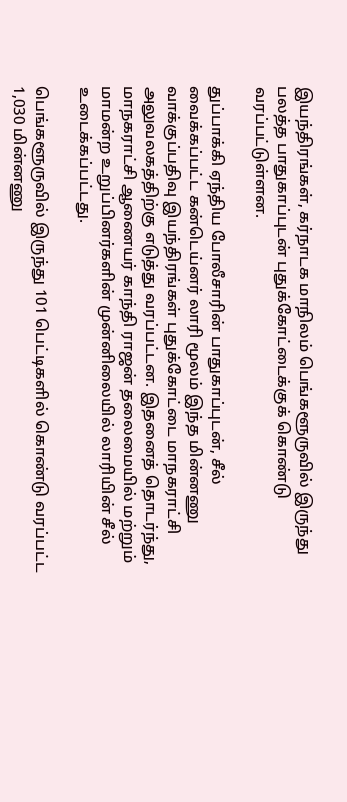இயந்திரங்கள், கர்நாடக மாநிலம் பெங்களூருவில் இருந்து பலத்த பாதுகாப்புடன் புதுக்கோட்டைக்குக் கொண்டு வரப்பட்டுள்ளன.

துப்பாக்கி ஏந்திய போலீசாரின் பாதுகாப்புடன், சீல் வைக்கப்பட்ட கன்டெய்னர் லாரி மூலம் இந்த மின்னணு வாக்குப்பதிவு இயந்திரங்கள் புதுக்கோட்டை மாநகராட்சி அலுவலகத்திற்கு எடுத்து வரப்பட்டன. இதனைத் தொடர்ந்து, மாநகராட்சி ஆணையர் காந்தி ராஜன் தலைமையில் மற்றும் மாமன்ற உறுப்பினர்களின் முன்னிலையில் லாரியின் சீல் உடைக்கப்பட்டது.

பெங்களூருவில் இருந்து 101 பெட்டிகளில் கொண்டு வரப்பட்ட 1,030 மின்னணு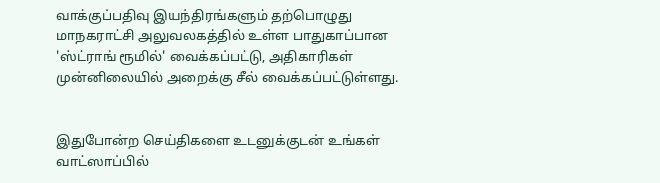வாக்குப்பதிவு இயந்திரங்களும் தற்பொழுது மாநகராட்சி அலுவலகத்தில் உள்ள பாதுகாப்பான 'ஸ்ட்ராங் ரூமில்' வைக்கப்பட்டு, அதிகாரிகள் முன்னிலையில் அறைக்கு சீல் வைக்கப்பட்டுள்ளது.


இதுபோன்ற செய்திகளை உடனுக்குடன் உங்கள் வாட்ஸாப்பில்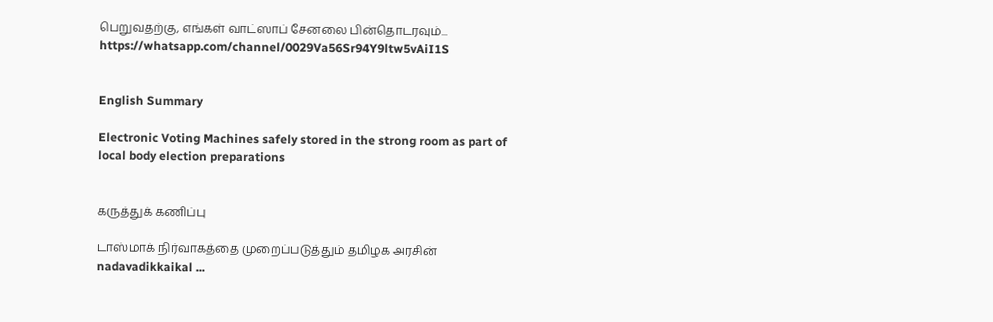பெறுவதற்கு, எங்கள் வாட்ஸாப் சேனலை பின்தொடரவும்... https://whatsapp.com/channel/0029Va56Sr94Y9ltw5vAiI1S


English Summary

Electronic Voting Machines safely stored in the strong room as part of local body election preparations


கருத்துக் கணிப்பு

டாஸ்மாக் நிர்வாகத்தை முறைப்படுத்தும் தமிழக அரசின் nadavadikkaikal ...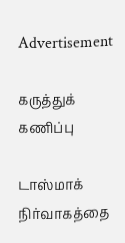Advertisement

கருத்துக் கணிப்பு

டாஸ்மாக் நிர்வாகத்தை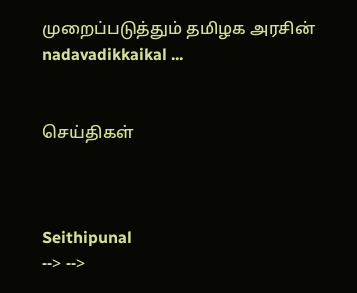முறைப்படுத்தும் தமிழக அரசின் nadavadikkaikal ...


செய்திகள்



Seithipunal
--> -->